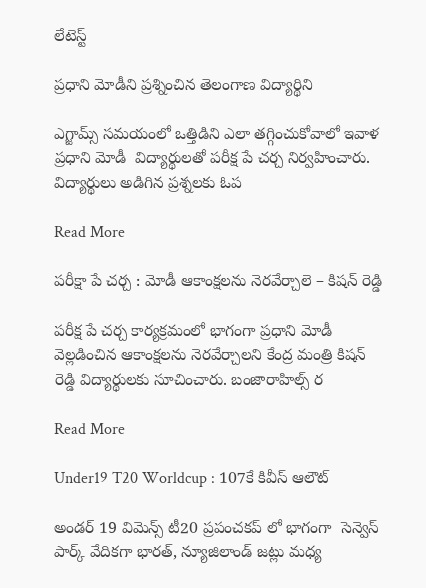లేటెస్ట్

ప్రధాని మోడీని ప్రశ్నించిన తెలంగాణ విద్యార్థిని

ఎగ్జామ్స్ సమయంలో ఒత్తిడిని ఎలా తగ్గించుకోవాలో ఇవాళ ప్రధాని మోడీ  విద్యార్థులతో పరీక్ష పే చర్చ నిర్వహించారు. విద్యార్థులు అడిగిన ప్రశ్నలకు ఓప

Read More

పరీక్షా పే చర్చ : మోడీ ఆకాంక్షలను నెరవేర్చాలె – కిషన్ రెడ్డి

పరీక్ష పే చర్చ కార్యక్రమంలో భాగంగా ప్రధాని మోడీ వెల్లడించిన ఆకాంక్షలను నెరవేర్చాలని కేంద్ర మంత్రి కిషన్ రెడ్డి విద్యార్థులకు సూచించారు. బంజారాహిల్స్ ర

Read More

Under19 T20 Worldcup : 107కే కివీస్ ఆలౌట్

అండర్ 19 విమెన్స్ టీ20 ప్రపంచకప్ లో భాగంగా  సెన్వెస్ పార్క్ వేదికగా భారత్, న్యూజిలాండ్ జట్లు మధ్య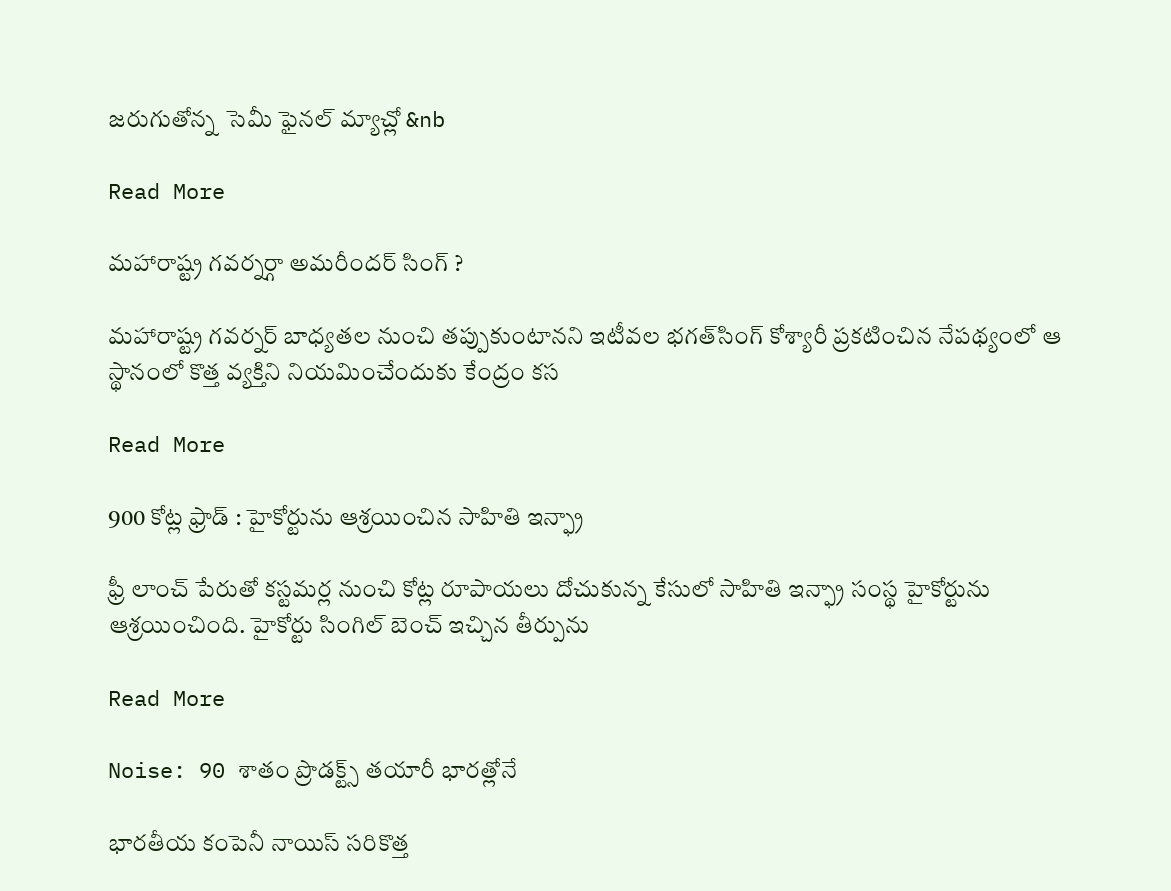జరుగుతోన్న  సెమీ ఫైనల్ మ్యాచ్లో &nb

Read More

మహారాష్ట్ర గవర్నర్గా అమరీందర్‌ సింగ్‌ ?

మహారాష్ట్ర గవర్నర్ బాధ్యతల నుంచి తప్పుకుంటానని ఇటీవల భగత్‌సింగ్ కోశ్యారీ ప్రకటించిన నేపథ్యంలో ఆ స్థానంలో కొత్త వ్యక్తిని నియమించేందుకు కేంద్రం కస

Read More

900 కోట్ల ఫ్రాడ్ : హైకోర్టును ఆశ్రయించిన సాహితి ఇన్ఫ్రా

ఫ్రీ లాంచ్ పేరుతో కస్టమర్ల నుంచి కోట్ల రూపాయలు దోచుకున్న కేసులో సాహితి ఇన్ఫ్రా సంస్థ హైకోర్టును ఆశ్రయించింది. హైకోర్టు సింగిల్ బెంచ్ ఇచ్చిన తీర్పును

Read More

Noise: 90 శాతం ప్రొడక్ట్స్ తయారీ భారత్లోనే

భారతీయ కంపెనీ నాయిస్ సరికొత్త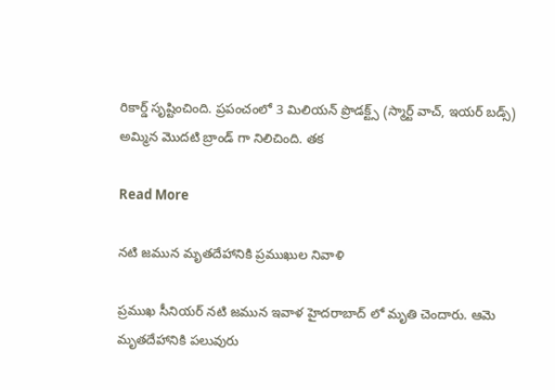రికార్డ్ సృష్టించింది. ప్రపంచంలో 3 మిలియన్ ప్రొడక్ట్స్ (స్మార్ట్ వాచ్, ఇయర్ బడ్స్) అమ్మిన మొదటి బ్రాండ్ గా నిలిచింది. తక

Read More

నటి జమున మృతదేహానికి ప్రముఖుల నివాళి

ప్రముఖ సీనియర్ నటి జమున ఇవాళ హైదరాబాద్ లో మృతి చెందారు. ఆమె మృతదేహానికి పలువురు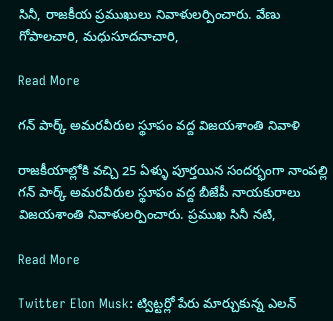సినీ, రాజకీయ ప్రముఖులు నివాళులర్పించారు. వేణు గోపాలచారి, మధుసూదనాచారి,

Read More

గన్ పార్క్ అమరవీరుల స్థూపం వద్ద విజయశాంతి నివాళి

రాజకీయాల్లోకి వచ్చి 25 ఏళ్ళు పూర్తయిన సందర్భంగా నాంపల్లి గన్ పార్క్ అమరవీరుల స్థూపం వద్ద బీజేపీ నాయకురాలు విజయశాంతి నివాళులర్పించారు. ప్రముఖ సినీ నటి,

Read More

Twitter Elon Musk: ట్విట్టర్లో పేరు మార్చుకున్న ఎలన్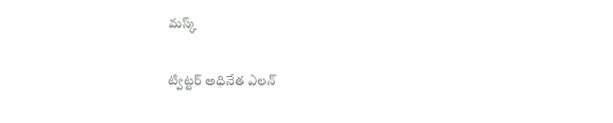మస్క్

ట్విట్టర్ అధినేత ఎలన్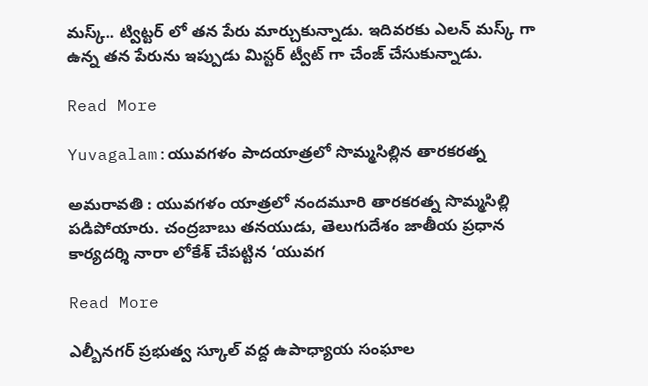మస్క్.. ట్విట్టర్ లో తన పేరు మార్చుకున్నాడు. ఇదివరకు ఎలన్ మస్క్ గా ఉన్న తన పేరును ఇప్పుడు మిస్టర్ ట్వీట్ గా చేంజ్ చేసుకున్నాడు.

Read More

Yuvagalam:యువగళం పాదయాత్రలో సొమ్మసిల్లిన తారకరత్న

అమరావతి : యువగళం యాత్రలో నందమూరి తారకరత్న సొమ్మసిల్లి పడిపోయారు. చంద్రబాబు తనయుడు, తెలుగుదేశం జాతీయ ప్రధాన కార్యదర్శి నారా లోకేశ్ చేపట్టిన ‘యువగ

Read More

ఎల్బీనగర్ ప్రభుత్వ స్కూల్ వద్ద ఉపాధ్యాయ సంఘాల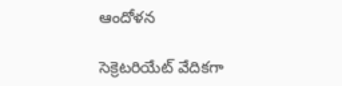ఆందోళన

సెక్రెటరియేట్ వేదికగా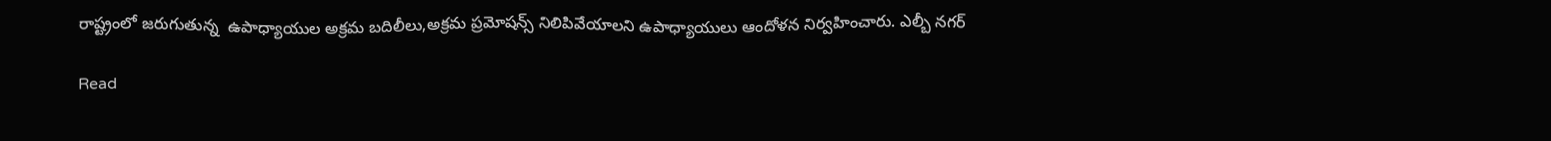రాష్ట్రంలో జరుగుతున్న  ఉపాధ్యాయుల అక్రమ బదిలీలు,అక్రమ ప్రమోషన్స్ నిలిపివేయాలని ఉపాధ్యాయులు ఆందోళన నిర్వహించారు. ఎల్బీ నగర్

Read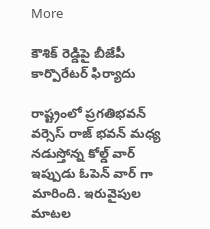More

కౌశిక్ రెడ్డిపై బీజేపీ కార్పొరేటర్ ఫిర్యాదు

రాష్ట్రంలో ప్రగతిభవన్ వర్సెస్ రాజ్ భవన్ మధ్య నడుస్తోన్న కోల్డ్ వార్ ఇప్పుడు ఓపెన్ వార్ గా మారింది. ఇరువైపుల మాటల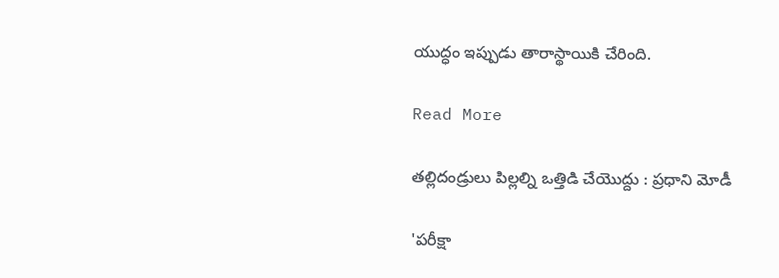యుద్ధం ఇప్పుడు తారాస్థాయికి చేరింది.

Read More

తల్లిదండ్రులు పిల్లల్ని ఒత్తిడి చేయొద్దు : ప్రధాని మోడీ

'పరీక్షా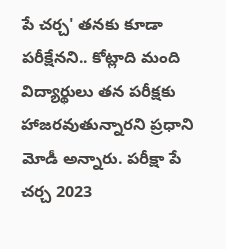పే చర్చ' తనకు కూడా పరీక్షేనని.. కోట్లాది మంది విద్యార్థులు తన పరీక్షకు హాజరవుతున్నారని ప్రధాని మోడీ అన్నారు. పరీక్షా పే చర్చ 2023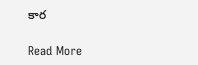కార

Read More